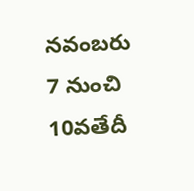నవంబరు 7 నుంచి 10వతేదీ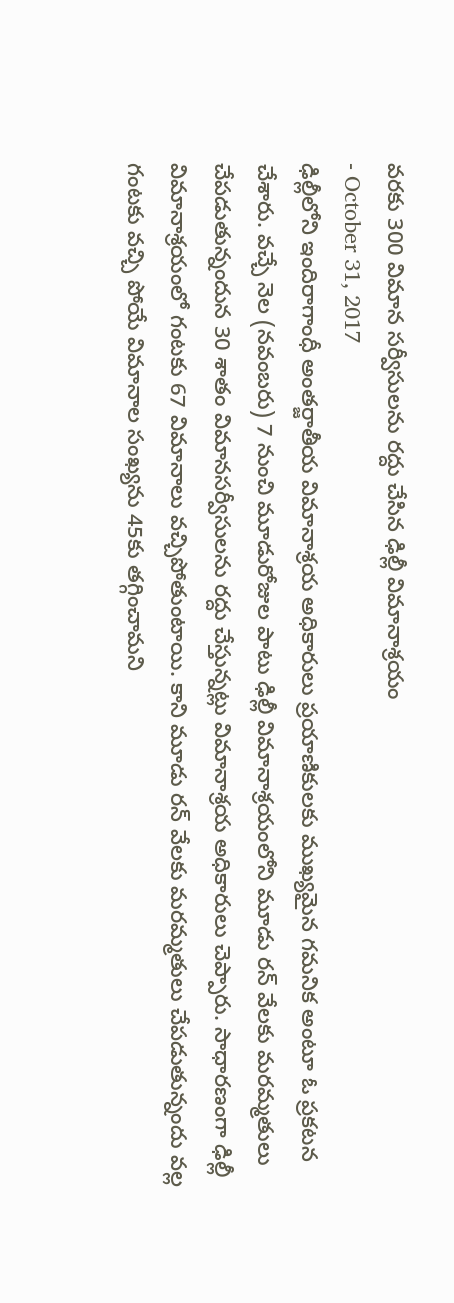వరకు 300 విమాన సర్వీసులను రద్దు చేసిన ఢిల్లీ విమానాశ్రయం
- October 31, 2017
ఢిల్లీలోని ఇందిరాగాంధీ అంతర్జాతీయ విమానాశ్రయ అధికారులు ప్రయాణికులకు ముఖ్యమైన గమనిక అంటూ ఓ ప్రకటన చేశారు. వచ్చే నెల (నవంబరు) 7 నుంచి మూడురోజుల పాటు ఢిల్లీ విమానాశ్రయంలోని మూడు రన్ వేలకు మరమ్మతులు చేపడుతున్నందున 30 శాతం విమానసర్వీసులను రద్దు చేస్తున్నట్లు విమానాశ్రయ అధికారులు చెప్పారు. సాధారణంగా ఢిల్లీ విమానాశ్రయంలో గంటకు 67 విమానాలు వచ్చిపోతుంటాయి. కాని మూడు రన్ వేలకు మరమ్మతులు చేపడుతున్నందు వల్ల గంటకు వచ్చి పోయే విమానాల సంఖ్యను 45కు తగ్గించామని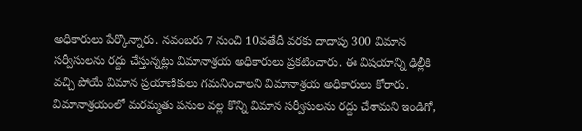అధికారులు పేర్కొన్నారు. నవంబరు 7 నుంచి 10వతేదీ వరకు దాదాపు 300 విమాన సర్వీసులను రద్దు చేస్తున్నట్లు విమానాశ్రయ అధికారులు ప్రకటించారు. ఈ విషయాన్ని ఢిల్లీకి వచ్చి పోయే విమాన ప్రయాణికులు గమనించాలని విమానాశ్రయ అధికారులు కోరారు. విమానాశ్రయంలో మరమ్మతు పనుల వల్ల కొన్ని విమాన సర్వీసులను రద్దు చేశామని ఇండిగో,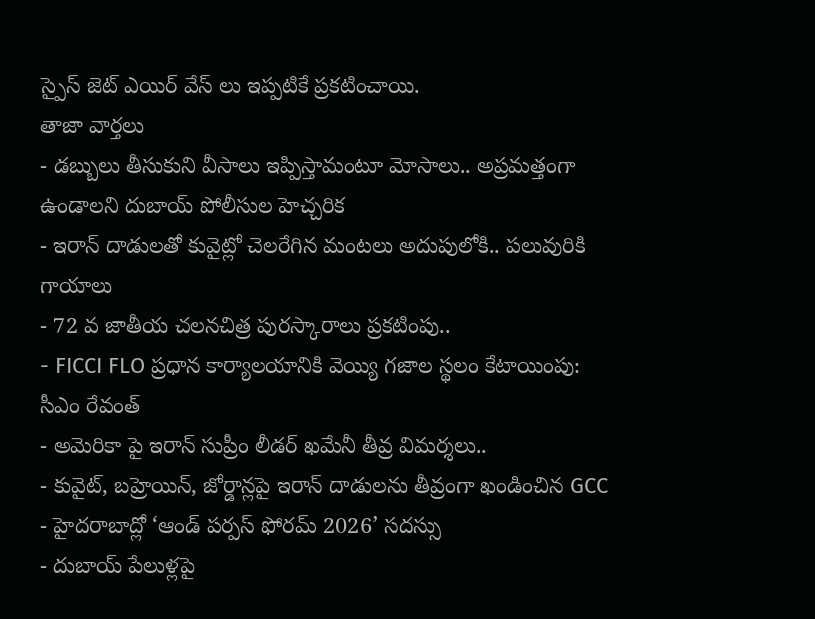స్పైస్ జెట్ ఎయిర్ వేస్ లు ఇప్పటికే ప్రకటించాయి.
తాజా వార్తలు
- డబ్బులు తీసుకుని వీసాలు ఇప్పిస్తామంటూ మోసాలు.. అప్రమత్తంగా ఉండాలని దుబాయ్ పోలీసుల హెచ్చరిక
- ఇరాన్ దాడులతో కువైట్లో చెలరేగిన మంటలు అదుపులోకి.. పలువురికి గాయాలు
- 72 వ జాతీయ చలనచిత్ర పురస్కారాలు ప్రకటింపు..
- FICCI FLO ప్రధాన కార్యాలయానికి వెయ్యి గజాల స్థలం కేటాయింపు: సీఎం రేవంత్
- అమెరికా పై ఇరాన్ సుప్రీం లీడర్ ఖమేనీ తీవ్ర విమర్శలు..
- కువైట్, బహ్రెయిన్, జోర్డాన్లపై ఇరాన్ దాడులను తీవ్రంగా ఖండించిన GCC
- హైదరాబాద్లో ‘ఆండ్ పర్పస్ ఫోరమ్ 2026’ సదస్సు
- దుబాయ్ పేలుళ్లపై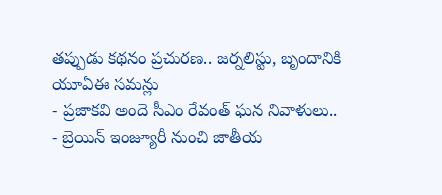తప్పుడు కథనం ప్రచురణ.. జర్నలిస్టు, బృందానికి యూఏఈ సమన్లు
- ప్రజాకవి అందె సీఎం రేవంత్ ఘన నివాళులు..
- బ్రెయిన్ ఇంజ్యూరీ నుంచి జాతీయ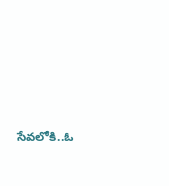సేవలోకి..ఓ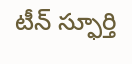టీన్ స్ఫూర్తి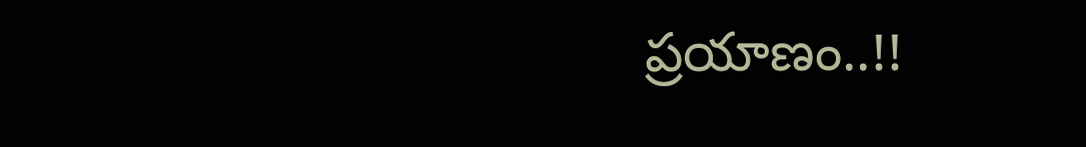ప్రయాణం..!!